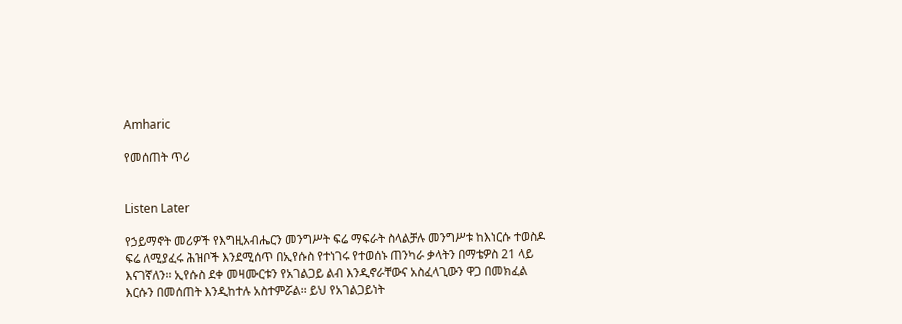Amharic

የመሰጠት ጥሪ


Listen Later

የኃይማኖት መሪዎች የእግዚአብሔርን መንግሥት ፍሬ ማፍራት ስላልቻሉ መንግሥቱ ከእነርሱ ተወስዶ ፍሬ ለሚያፈሩ ሕዝቦች እንደሚሰጥ በኢየሱስ የተነገሩ የተወሰኑ ጠንካራ ቃላትን በማቴዎስ 21 ላይ እናገኛለን፡፡ ኢየሱስ ደቀ መዛሙርቱን የአገልጋይ ልብ እንዲኖራቸውና አስፈላጊውን ዋጋ በመክፈል እርሱን በመሰጠት እንዲከተሉ አስተምሯል፡፡ ይህ የአገልጋይነት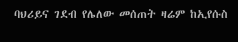ባህሪይና ገደብ የሌለው መሰጠት ዛሬም ከኢየሱስ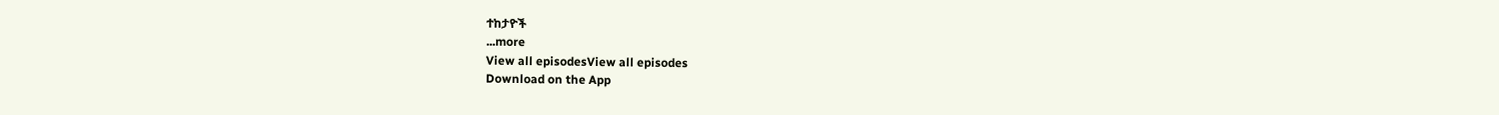ተከታዮች
...more
View all episodesView all episodes
Download on the App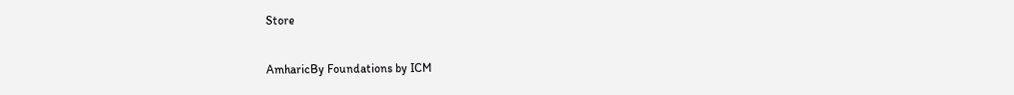Store

AmharicBy Foundations by ICM